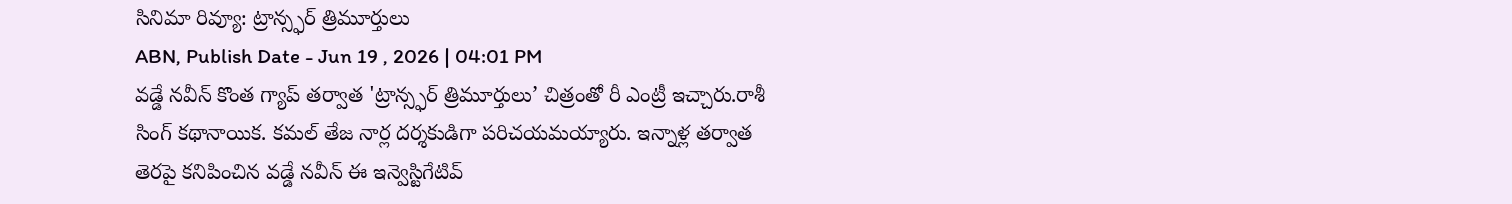సినిమా రివ్యూ: ట్రాన్స్ఫర్ త్రిమూర్తులు
ABN, Publish Date - Jun 19 , 2026 | 04:01 PM
వడ్డే నవీన్ కొంత గ్యాప్ తర్వాత 'ట్రాన్స్ఫర్ త్రిమూర్తులు’ చిత్రంతో రీ ఎంట్రీ ఇచ్చారు.రాశీ సింగ్ కథానాయిక. కమల్ తేజ నార్ల దర్శకుడిగా పరిచయమయ్యారు. ఇన్నాళ్ల తర్వాత తెరపై కనిపించిన వడ్డే నవీన్ ఈ ఇన్వెస్టిగేటివ్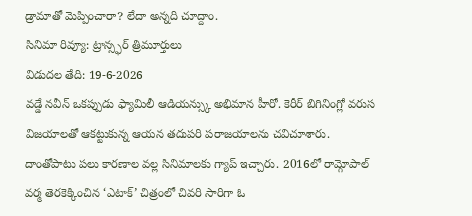డ్రామాతో మెప్పించారా? లేదా అన్నది చూద్దాం.
సినిమా రివ్యూ: ట్రాన్స్ఫర్ త్రిమూర్తులు
విడుదల తేది: 19-6-2026
వడ్డే నవీన్ ఒకప్పుడు ఫ్యామిలీ ఆడియన్స్కు అభిమాన హీరో. కెరీర్ బిగినింగ్లో వరుస విజయాలతో ఆకట్టుకున్న ఆయన తదుపరి పరాజయాలను చవిచూశారు. దాంతోపాటు పలు కారణాల వల్ల సినిమాలకు గ్యాప్ ఇచ్చారు. 2016లో రామ్గోపాల్ వర్మ తెరకెక్కించిన ‘ఎటాక్’ చిత్రంలో చివరి సారిగా ఓ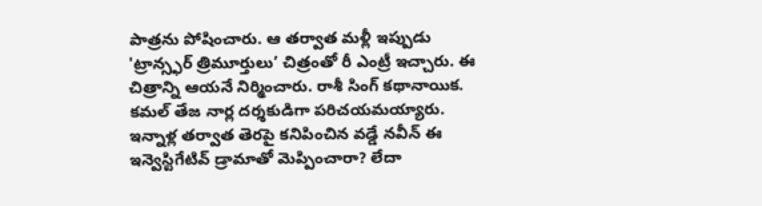పాత్రను పోషించారు. ఆ తర్వాత మళ్లీ ఇప్పుడు 'ట్రాన్స్ఫర్ త్రిమూర్తులు’ చిత్రంతో రీ ఎంట్రీ ఇచ్చారు. ఈ చిత్రాన్ని ఆయనే నిర్మించారు. రాశీ సింగ్ కథానాయిక. కమల్ తేజ నార్ల దర్శకుడిగా పరిచయమయ్యారు. ఇన్నాళ్ల తర్వాత తెరపై కనిపించిన వడ్డే నవీన్ ఈ ఇన్వెస్టిగేటివ్ డ్రామాతో మెప్పించారా? లేదా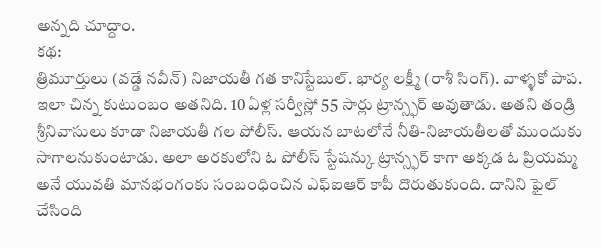అన్నది చూద్దాం.
కథ:
త్రిమూర్తులు (వడ్డే నవీన్) నిజాయతీ గత కానిస్టేబుల్. భార్య లక్ష్మీ (రాశీ సింగ్). వాళ్ళకో పాప. ఇలా చిన్న కుటుంబం అతనిది. 10 ఏళ్ల సర్వీస్లో 55 సార్లు ట్రాన్స్ఫర్ అవుతాడు. అతని తండ్రి శ్రీనివాసులు కూడా నిజాయతీ గల పోలీస్. ఆయన బాటలోనే నీతి-నిజాయతీలతో ముందుకు సాగాలనుకుంటాడు. అలా అరకులోని ఓ పోలీస్ స్టేషన్కు ట్రాన్స్ఫర్ కాగా అక్కడ ఓ ప్రియమ్మ అనే యువతి మానభంగంకు సంబంధించిన ఎఫ్ఐఆర్ కాపీ దొరుతుకుంది. దానిని ఫైల్ చేసింది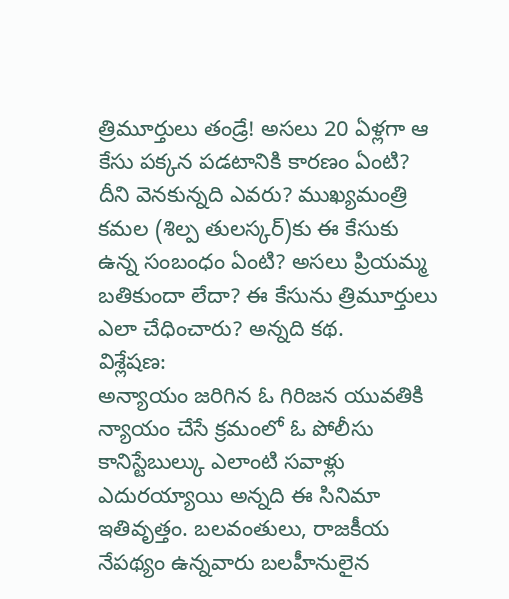త్రిమూర్తులు తండ్రే! అసలు 20 ఏళ్లగా ఆ కేసు పక్కన పడటానికి కారణం ఏంటి? దీని వెనకున్నది ఎవరు? ముఖ్యమంత్రి కమల (శిల్ప తులస్కర్)కు ఈ కేసుకు ఉన్న సంబంధం ఏంటి? అసలు ప్రియమ్మ బతికుందా లేదా? ఈ కేసును త్రిమూర్తులు ఎలా చేధించారు? అన్నది కథ.
విశ్లేషణ:
అన్యాయం జరిగిన ఓ గిరిజన యువతికి న్యాయం చేసే క్రమంలో ఓ పోలీసు కానిస్టేబుల్కు ఎలాంటి సవాళ్లు ఎదురయ్యాయి అన్నది ఈ సినిమా ఇతివృత్తం. బలవంతులు, రాజకీయ నేపథ్యం ఉన్నవారు బలహీనులైన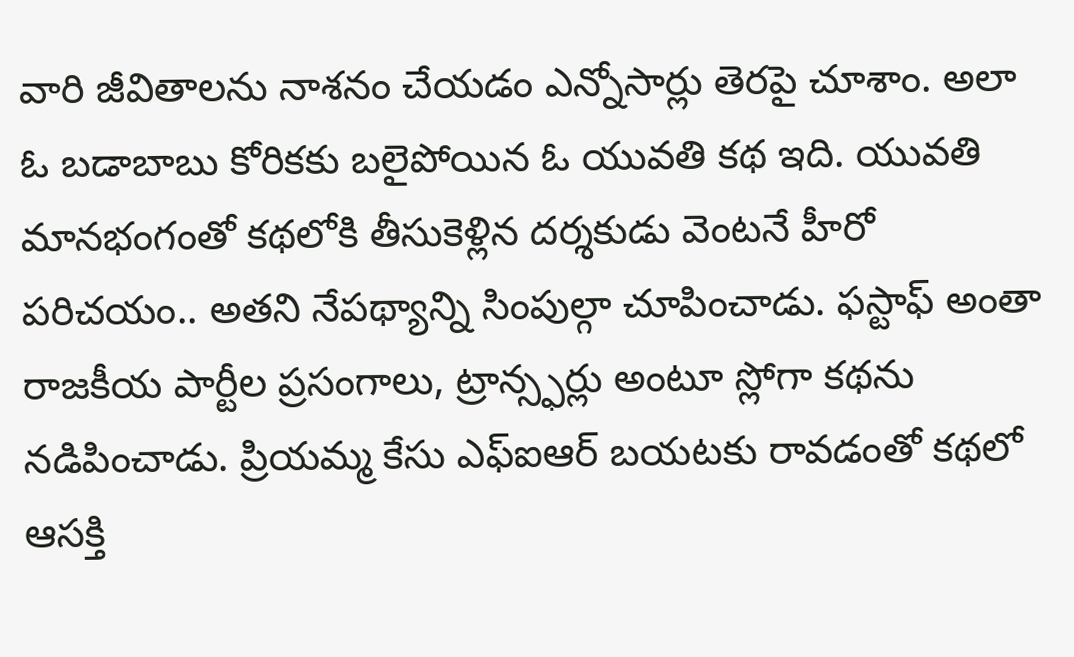వారి జీవితాలను నాశనం చేయడం ఎన్నోసార్లు తెరపై చూశాం. అలా ఓ బడాబాబు కోరికకు బలైపోయిన ఓ యువతి కథ ఇది. యువతి మానభంగంతో కథలోకి తీసుకెళ్లిన దర్శకుడు వెంటనే హీరో పరిచయం.. అతని నేపథ్యాన్ని సింపుల్గా చూపించాడు. ఫస్టాఫ్ అంతా రాజకీయ పార్టీల ప్రసంగాలు, ట్రాన్స్ఫర్లు అంటూ స్లోగా కథను నడిపించాడు. ప్రియమ్మ కేసు ఎఫ్ఐఆర్ బయటకు రావడంతో కథలో ఆసక్తి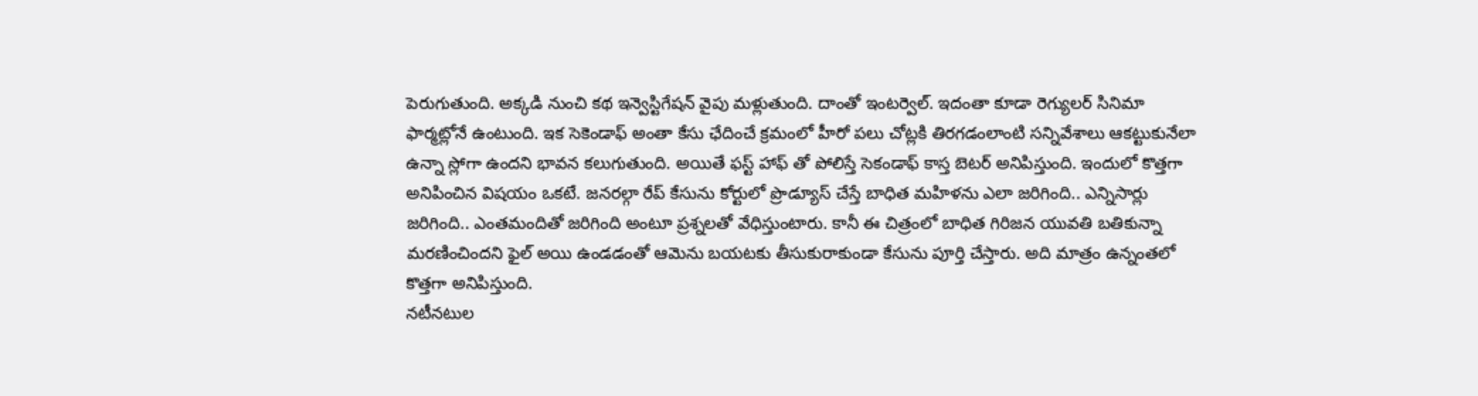పెరుగుతుంది. అక్కడి నుంచి కథ ఇన్వెస్టిగేషన్ వైపు మళ్లుతుంది. దాంతో ఇంటర్వెల్. ఇదంతా కూడా రెగ్యులర్ సినిమా ఫార్మట్లోనే ఉంటుంది. ఇక సెకెండాఫ్ అంతా కేసు ఛేదించే క్రమంలో హీరో పలు చోట్లకి తిరగడంలాంటి సన్నివేశాలు ఆకట్టుకునేలా ఉన్నా స్లోగా ఉందని భావన కలుగుతుంది. అయితే ఫస్ట్ హాఫ్ తో పోలిస్తే సెకండాఫ్ కాస్త బెటర్ అనిపిస్తుంది. ఇందులో కొత్తగా అనిపించిన విషయం ఒకటే. జనరల్గా రేప్ కేసును కోర్టులో ప్రొడ్యూస్ చేస్తే బాధిత మహిళను ఎలా జరిగింది.. ఎన్నిసార్లు జరిగింది.. ఎంతమందితో జరిగింది అంటూ ప్రశ్నలతో వేధిస్తుంటారు. కానీ ఈ చిత్రంలో బాధిత గిరిజన యువతి బతికున్నా మరణించిందని ఫైల్ అయి ఉండడంతో ఆమెను బయటకు తీసుకురాకుండా కేసును పూర్తి చేస్తారు. అది మాత్రం ఉన్నంతలో కొత్తగా అనిపిస్తుంది.
నటీనటుల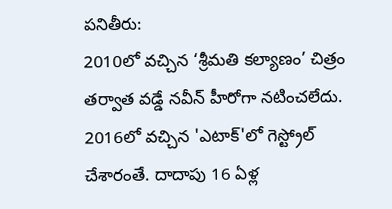పనితీరు:
2010లో వచ్చిన ‘శ్రీమతి కల్యాణం’ చిత్రం తర్వాత వడ్డే నవీన్ హీరోగా నటించలేదు. 2016లో వచ్చిన 'ఎటాక్'లో గెస్ట్రోల్ చేశారంతే. దాదాపు 16 ఏళ్ల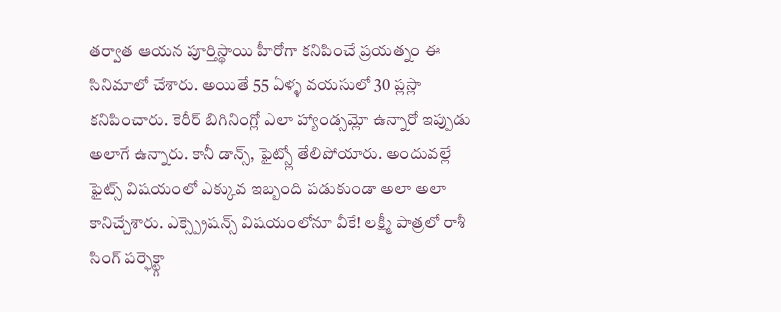తర్వాత ఆయన పూర్తిస్థాయి హీరోగా కనిపించే ప్రయత్నం ఈ సినిమాలో చేశారు. అయితే 55 ఏళ్ళ వయసులో 30 ప్లస్లా కనిపించారు. కెరీర్ బిగినింగ్లో ఎలా హ్యాండ్సమ్లో ఉన్నారో ఇప్పుడు అలాగే ఉన్నారు. కానీ డాన్స్, ఫైట్స్లో తేలిపోయారు. అందువల్లే ఫైట్స్ విషయంలో ఎక్కువ ఇబ్బంది పడుకుండా అలా అలా కానిచ్చేశారు. ఎక్స్ప్రెషన్స్ విషయంలోనూ వీకే! లక్ష్మీ పాత్రలో రాశీ సింగ్ పర్ఫెక్ట్గా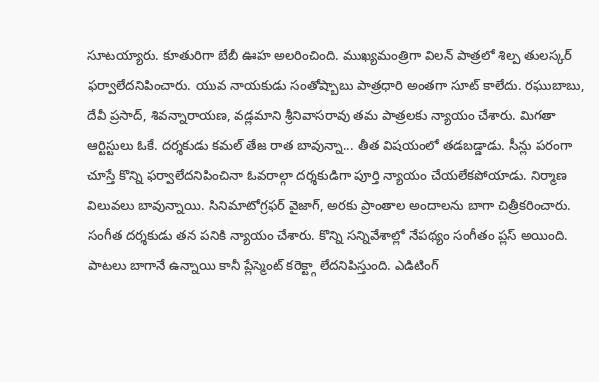సూటయ్యారు. కూతురిగా బేబీ ఊహ అలరించింది. ముఖ్యమంత్రిగా విలన్ పాత్రలో శిల్ప తులస్కర్ ఫర్వాలేదనిపించారు. యువ నాయకుడు సంతోష్బాబు పాత్రధారి అంతగా సూట్ కాలేదు. రఘుబాబు, దేవీ ప్రసాద్, శివన్నారాయణ, వడ్లమాని శ్రీనివాసరావు తమ పాత్రలకు న్యాయం చేశారు. మిగతా ఆర్టిస్టులు ఓకే. దర్శకుడు కమల్ తేజ రాత బావున్నా... తీత విషయంలో తడబడ్డాడు. సీన్లు పరంగా చూస్తే కొన్ని ఫర్వాలేదనిపించినా ఓవరాల్గా దర్శకుడిగా పూర్తి న్యాయం చేయలేకపోయాడు. నిర్మాణ విలువలు బావున్నాయి. సినిమాటోగ్రఫర్ వైజాగ్, అరకు ప్రాంతాల అందాలను బాగా చిత్రీకరించారు. సంగీత దర్శకుడు తన పనికి న్యాయం చేశారు. కొన్ని సన్నివేశాల్లో నేపథ్యం సంగీతం ప్లస్ అయింది. పాటలు బాగానే ఉన్నాయి కానీ ప్లేస్మెంట్ కరెక్ట్గా లేదనిపిస్తుంది. ఎడిటింగ్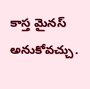కాస్త మైనస్ అనుకోవచ్చు.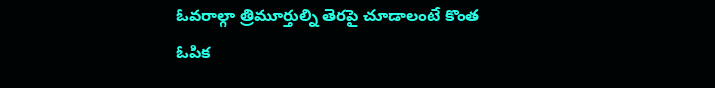ఓవరాల్గా త్రిమూర్తుల్ని తెరపై చూడాలంటే కొంత ఓపిక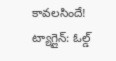కావలసిందే!
ట్యాగ్లైన్: ఓల్డ్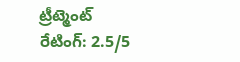ట్రీట్మెంట్
రేటింగ్: 2.5/5